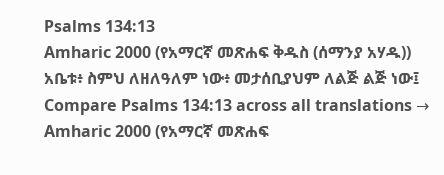Psalms 134:13
Amharic 2000 (የአማርኛ መጽሐፍ ቅዱስ (ሰማንያ አሃዱ))
አቤቱ፥ ስምህ ለዘለዓለም ነው፥ መታሰቢያህም ለልጅ ልጅ ነው፤
Compare Psalms 134:13 across all translations →
Amharic 2000 (የአማርኛ መጽሐፍ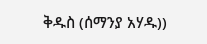ቅዱስ (ሰማንያ አሃዱ))